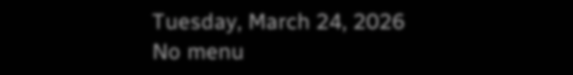Tuesday, March 24, 2026
No menu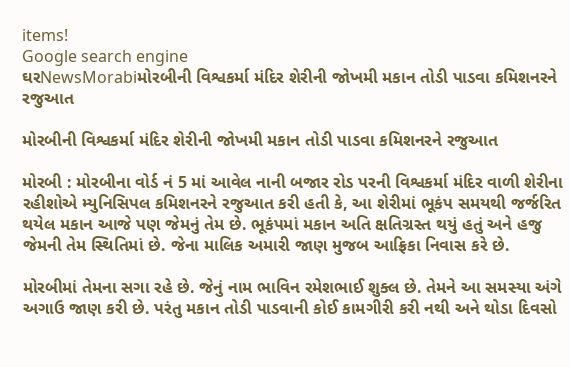items!
Google search engine
ઘરNewsMorabiમોરબીની વિશ્વકર્મા મંદિર શેરીની જોખમી મકાન તોડી પાડવા કમિશનરને રજુઆત

મોરબીની વિશ્વકર્મા મંદિર શેરીની જોખમી મકાન તોડી પાડવા કમિશનરને રજુઆત

મોરબી : મોરબીના વોર્ડ નં 5 માં આવેલ નાની બજાર રોડ પરની વિશ્વકર્મા મંદિર વાળી શેરીના રહીશોએ મ્યુનિસિપલ કમિશનરને રજુઆત કરી હતી કે, આ શેરીમાં ભૂકંપ સમયથી જર્જરિત થયેલ મકાન આજે પણ જેમનું તેમ છે. ભૂકંપમાં મકાન અતિ ક્ષતિગ્રસ્ત થયું હતું અને હજુ જેમની તેમ સ્થિતિમાં છે. જેના માલિક અમારી જાણ મુજબ આફ્રિકા નિવાસ કરે છે.

મોરબીમાં તેમના સગા રહે છે. જેનું નામ ભાવિન રમેશભાઈ શુક્લ છે. તેમને આ સમસ્યા અંગે અગાઉ જાણ કરી છે. પરંતુ મકાન તોડી પાડવાની કોઈ કામગીરી કરી નથી અને થોડા દિવસો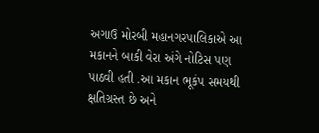અગાઉ મોરબી મહાનગરપાલિકાએ આ મકાનને બાકી વેરા અંગે નોટિસ પણ પાઠવી હતી .આ મકાન ભૂકંપ સમયથી ક્ષતિગ્રસ્ત છે અને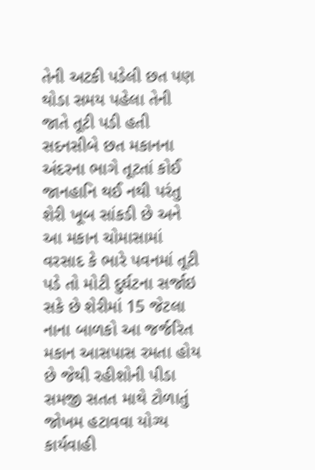તેની અટકી પડેલી છત પણ થોડા સમય પહેલા તેની જાતે તૂટી પડી હતી સદનસીબે છત મકાનના અંદરના ભાગે તૂટતાં કોઈ જાનહાનિ થઈ નથી પરંતુ શેરી ખૂબ સાંકડી છે અને આ મકાન ચોમાસામાં વરસાદ કે ભારે પવનમાં તૂટી પડે તો મોટી દુર્ઘટના સર્જાઇ સકે છે શેરીમાં 15 જેટલા નાના બાળકો આ જર્જરિત મકાન આસપાસ રમતા હોય છે જેથી રહીશોની પીડા સમજી સતત માથે ટોળાતું જોખમ હટાવવા યોગ્ય કાર્યવાહી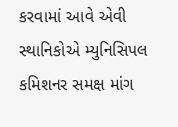કરવામાં આવે એવી સ્થાનિકોએ મ્યુનિસિપલ કમિશનર સમક્ષ માંગ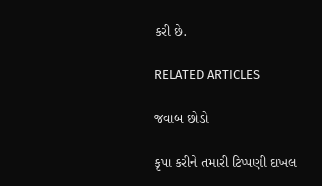કરી છે.

RELATED ARTICLES

જવાબ છોડો

કૃપા કરીને તમારી ટિપ્પણી દાખલ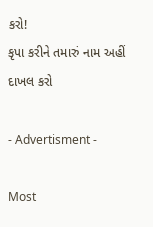કરો!
કૃપા કરીને તમારું નામ અહીં દાખલ કરો

- Advertisment -

Most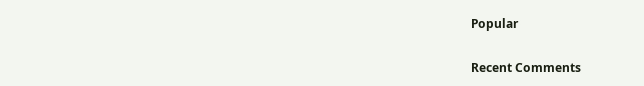Popular

Recent Comments